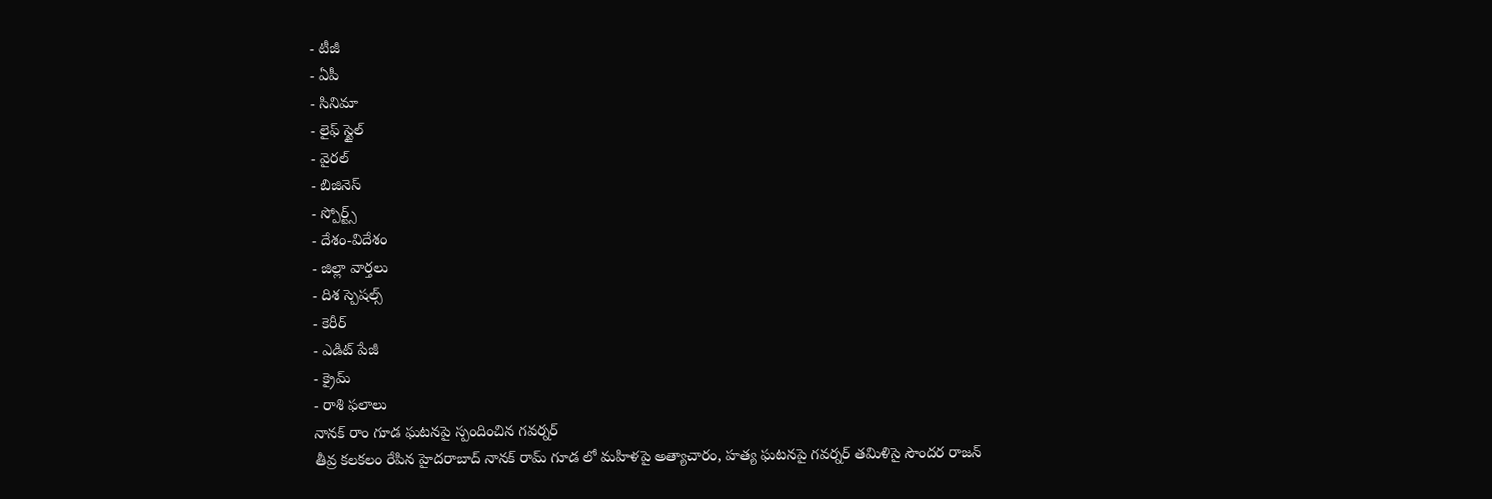- టీజీ
- ఏపీ
- సినిమా
- లైఫ్ స్టైల్
- వైరల్
- బిజినెస్
- స్పోర్ట్స్
- దేశం-విదేశం
- జిల్లా వార్తలు
- దిశ స్పెషల్స్
- కెరీర్
- ఎడిట్ పేజీ
- క్రైమ్
- రాశి ఫలాలు
నానక్ రాం గూడ ఘటనపై స్పందించిన గవర్నర్
తీవ్ర కలకలం రేపిన హైదరాబాద్ నానక్ రామ్ గూడ లో మహిళపై అత్యాచారం, హత్య ఘటనపై గవర్నర్ తమిళిసై సౌందర రాజన్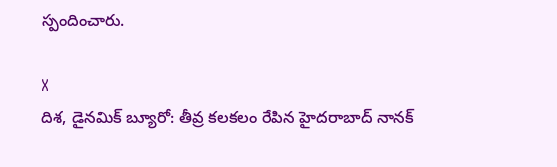స్పందించారు.

X
దిశ, డైనమిక్ బ్యూరో: తీవ్ర కలకలం రేపిన హైదరాబాద్ నానక్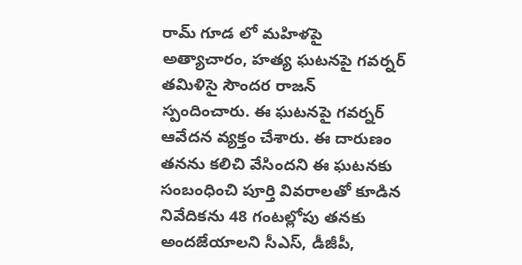రామ్ గూడ లో మహిళపై అత్యాచారం, హత్య ఘటనపై గవర్నర్ తమిళిసై సౌందర రాజన్ స్పందించారు. ఈ ఘటనపై గవర్నర్ ఆవేదన వ్యక్తం చేశారు. ఈ దారుణం తనను కలిచి వేసిందని ఈ ఘటనకు సంబంధించి పూర్తి వివరాలతో కూడిన నివేదికను 48 గంటల్లోపు తనకు అందజేయాలని సీఎస్, డీజీపీ,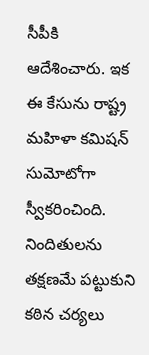సీపీకి ఆదేశించారు. ఇక ఈ కేసును రాష్ట్ర మహిళా కమిషన్ సుమోటోగా స్వీకరించింది. నిందితులను తక్షణమే పట్టుకుని కఠిన చర్యలు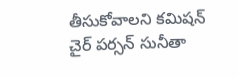తీసుకోవాలని కమిషన్ చైర్ పర్సన్ సునీతా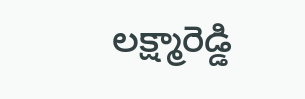లక్ష్మారెడ్డి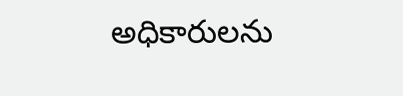అధికారులను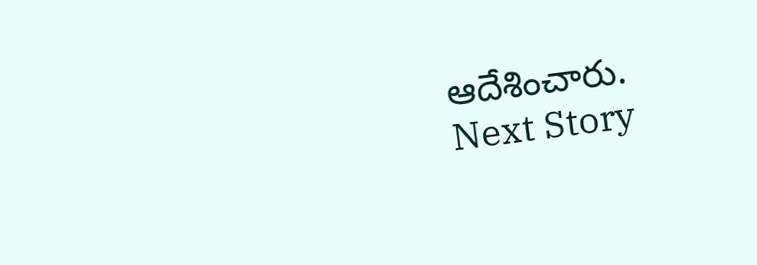ఆదేశించారు.
Next Story